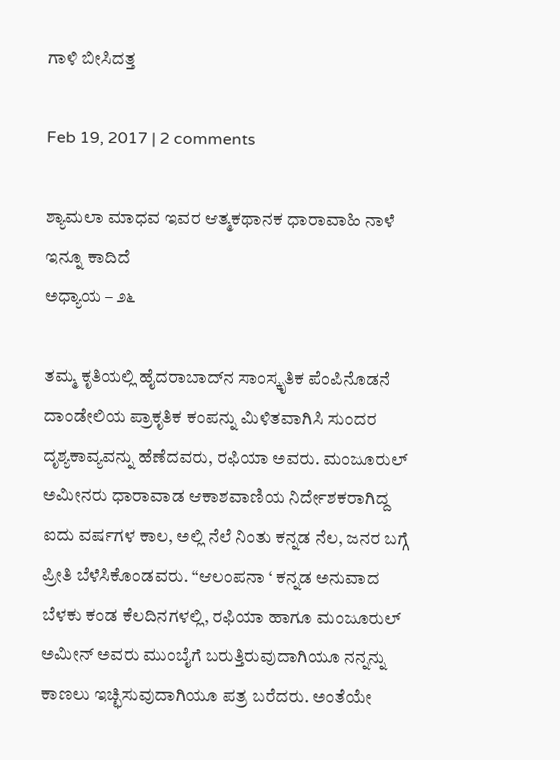ಗಾಳಿ ಬೀಸಿದತ್ತ

Feb 19, 2017 | 2 comments

ಶ್ಯಾಮಲಾ ಮಾಧವ ಇವರ ಆತ್ಮಕಥಾನಕ ಧಾರಾವಾಹಿ ನಾಳೆ ಇನ್ನೂ ಕಾದಿದೆ
ಅಧ್ಯಾಯ – ೨೬

ತಮ್ಮ ಕೃತಿಯಲ್ಲಿ ಹೈದರಾಬಾದ್‌ನ ಸಾಂಸ್ಕೃತಿಕ ಪೆಂಪಿನೊಡನೆ ದಾಂಡೇಲಿಯ ಪ್ರಾಕೃತಿಕ ಕಂಪನ್ನು ಮಿಳಿತವಾಗಿಸಿ ಸುಂದರ ದೃಶ್ಯಕಾವ್ಯವನ್ನು ಹೆಣೆದವರು, ರಫಿಯಾ ಅವರು. ಮಂಜೂರುಲ್ ಅಮೀನರು ಧಾರಾವಾಡ ಆಕಾಶವಾಣಿಯ ನಿರ್ದೇಶಕರಾಗಿದ್ದ ಐದು ವರ್ಷಗಳ ಕಾಲ, ಅಲ್ಲಿ ನೆಲೆ ನಿಂತು ಕನ್ನಡ ನೆಲ, ಜನರ ಬಗ್ಗೆ ಪ್ರೀತಿ ಬೆಳೆಸಿಕೊಂಡವರು. “ಆಲಂಪನಾ ‘ ಕನ್ನಡ ಅನುವಾದ ಬೆಳಕು ಕಂಡ ಕೆಲದಿನಗಳಲ್ಲಿ, ರಫಿಯಾ ಹಾಗೂ ಮಂಜೂರುಲ್ ಅಮೀನ್ ಅವರು ಮುಂಬೈಗೆ ಬರುತ್ತಿರುವುದಾಗಿಯೂ ನನ್ನನ್ನು ಕಾಣಲು ಇಚ್ಛಿಸುವುದಾಗಿಯೂ ಪತ್ರ ಬರೆದರು. ಅಂತೆಯೇ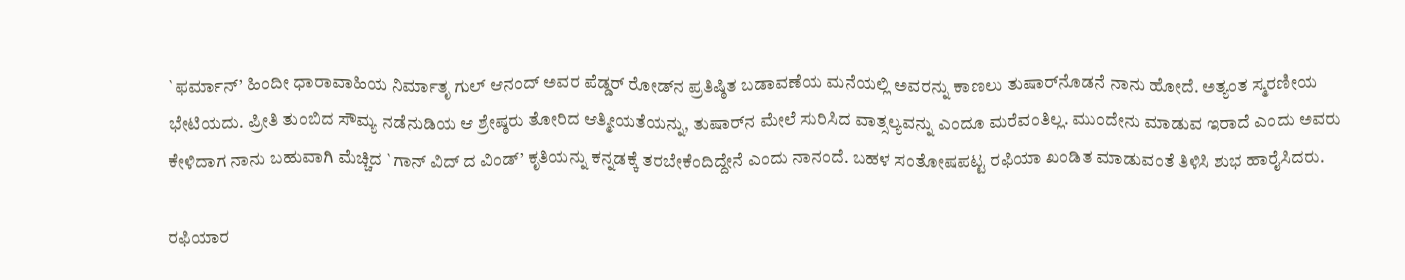`ಫರ್ಮಾನ್’ ಹಿಂದೀ ಧಾರಾವಾಹಿಯ ನಿರ್ಮಾತೃ ಗುಲ್ ಆನಂದ್ ಅವರ ಪೆಡ್ಡರ್ ರೋಡ್‌ನ ಪ್ರತಿಷ್ಠಿತ ಬಡಾವಣೆಯ ಮನೆಯಲ್ಲಿ ಅವರನ್ನು ಕಾಣಲು ತುಷಾರ್‌ನೊಡನೆ ನಾನು ಹೋದೆ. ಅತ್ಯಂತ ಸ್ಮರಣೀಯ ಭೇಟಿಯದು. ಪ್ರೀತಿ ತುಂಬಿದ ಸೌಮ್ಯ ನಡೆನುಡಿಯ ಆ ಶ್ರೇಷ್ಠರು ತೋರಿದ ಆತ್ಮೀಯತೆಯನ್ನು, ತುಷಾರ್‌ನ ಮೇಲೆ ಸುರಿಸಿದ ವಾತ್ಸಲ್ಯವನ್ನು ಎಂದೂ ಮರೆವಂತಿಲ್ಲ. ಮುಂದೇನು ಮಾಡುವ ಇರಾದೆ ಎಂದು ಅವರು ಕೇಳಿದಾಗ ನಾನು ಬಹುವಾಗಿ ಮೆಚ್ಚಿದ `ಗಾನ್ ವಿದ್ ದ ವಿಂಡ್’ ಕೃತಿಯನ್ನು ಕನ್ನಡಕ್ಕೆ ತರಬೇಕೆಂದಿದ್ದೇನೆ ಎಂದು ನಾನಂದೆ. ಬಹಳ ಸಂತೋಷಪಟ್ಟ ರಫಿಯಾ ಖಂಡಿತ ಮಾಡುವಂತೆ ತಿಳಿಸಿ ಶುಭ ಹಾರೈಸಿದರು.

ರಫಿಯಾರ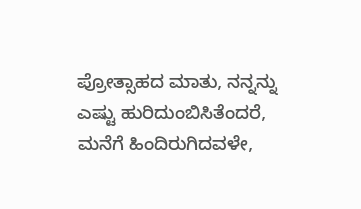ಪ್ರೋತ್ಸಾಹದ ಮಾತು, ನನ್ನನ್ನು ಎಷ್ಟು ಹುರಿದುಂಬಿಸಿತೆಂದರೆ, ಮನೆಗೆ ಹಿಂದಿರುಗಿದವಳೇ,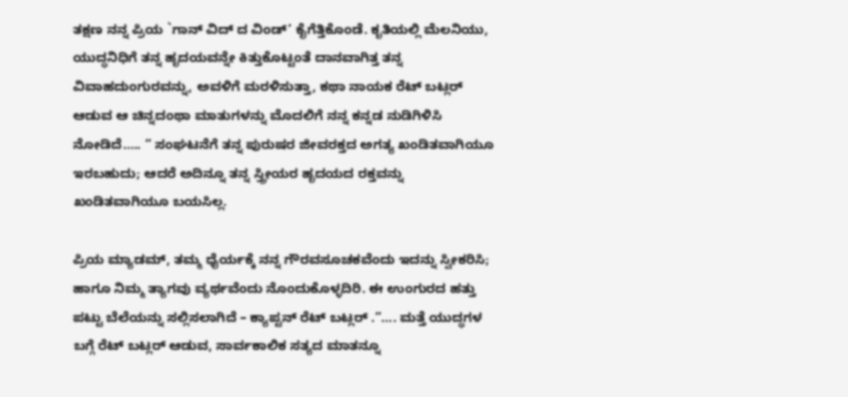ತಕ್ಷಣ ನನ್ನ ಪ್ರಿಯ `ಗಾನ್ ವಿದ್ ದ ವಿಂಡ್’ ಕೈಗೆತ್ತಿಕೊಂಡೆ. ಕೃತಿಯಲ್ಲಿ ಮೆಲನಿಯು, ಯುದ್ಧನಿಧಿಗೆ ತನ್ನ ಹೃದಯವನ್ನೇ ಕಿತ್ತುಕೊಟ್ಟಂತೆ ದಾನವಾಗಿತ್ತ ತನ್ನ ವಿವಾಹದುಂಗುರವನ್ನು, ಅವಳಿಗೆ ಮರಳಿಸುತ್ತಾ, ಕಥಾ ನಾಯಕ ರೆಟ್ ಬಟ್ಲರ್ ಆಡುವ ಆ ಚಿನ್ನದಂಥಾ ಮಾತುಗಳನ್ನು ಮೊದಲಿಗೆ ನನ್ನ ಕನ್ನಡ ನುಡಿಗಿಳಿಸಿ ನೋಡಿದೆ….. ” ಸಂಘಟನೆಗೆ ತನ್ನ ಪುರುಷರ ಜೀವರಕ್ತದ ಅಗತ್ಯ ಖಂಡಿತವಾಗಿಯೂ ಇರಬಹುದು; ಆದರೆ ಅದಿನ್ನೂ ತನ್ನ ಸ್ತ್ರೀಯರ ಹೃದಯದ ರಕ್ತವನ್ನು ಖಂಡಿತವಾಗಿಯೂ ಬಯಸಿಲ್ಲ.

ಪ್ರಿಯ ಮ್ಯಾಡಮ್, ತಮ್ಮ ಧೈರ್ಯಕ್ಕೆ ನನ್ನ ಗೌರವಸೂಚಕವೆಂದು ಇದನ್ನು ಸ್ವೀಕರಿಸಿ; ಹಾಗೂ ನಿಮ್ಮ ತ್ಯಾಗವು ವ್ಯರ್ಥವೆಂದು ನೊಂದುಕೊಳ್ಳದಿರಿ. ಈ ಉಂಗುರದ ಹತ್ತು ಪಟ್ಟು ಬೆಲೆಯನ್ನು ಸಲ್ಲಿಸಲಾಗಿದೆ – ಕ್ಯಾಪ್ಟನ್ ರೆಟ್ ಬಟ್ಲರ್ .”…. ಮತ್ತೆ ಯುದ್ಧಗಳ ಬಗ್ಗೆ ರೆಟ್ ಬಟ್ಲರ್ ಆಡುವ, ಸಾರ್ವಕಾಲಿಕ ಸತ್ಯದ ಮಾತನ್ನೂ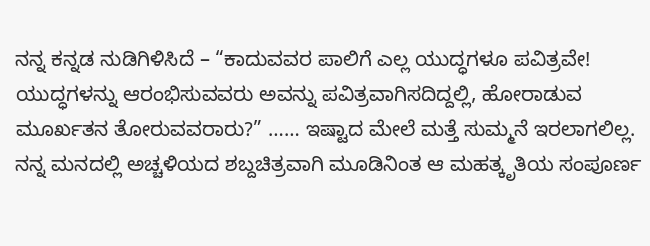ನನ್ನ ಕನ್ನಡ ನುಡಿಗಿಳಿಸಿದೆ – “ಕಾದುವವರ ಪಾಲಿಗೆ ಎಲ್ಲ ಯುದ್ಧಗಳೂ ಪವಿತ್ರವೇ! ಯುದ್ಧಗಳನ್ನು ಆರಂಭಿಸುವವರು ಅವನ್ನು ಪವಿತ್ರವಾಗಿಸದಿದ್ದಲ್ಲಿ, ಹೋರಾಡುವ ಮೂರ್ಖತನ ತೋರುವವರಾರು?” …… ಇಷ್ಟಾದ ಮೇಲೆ ಮತ್ತೆ ಸುಮ್ಮನೆ ಇರಲಾಗಲಿಲ್ಲ. ನನ್ನ ಮನದಲ್ಲಿ ಅಚ್ಚಳಿಯದ ಶಬ್ದಚಿತ್ರವಾಗಿ ಮೂಡಿನಿಂತ ಆ ಮಹತ್ಕೃತಿಯ ಸಂಪೂರ್ಣ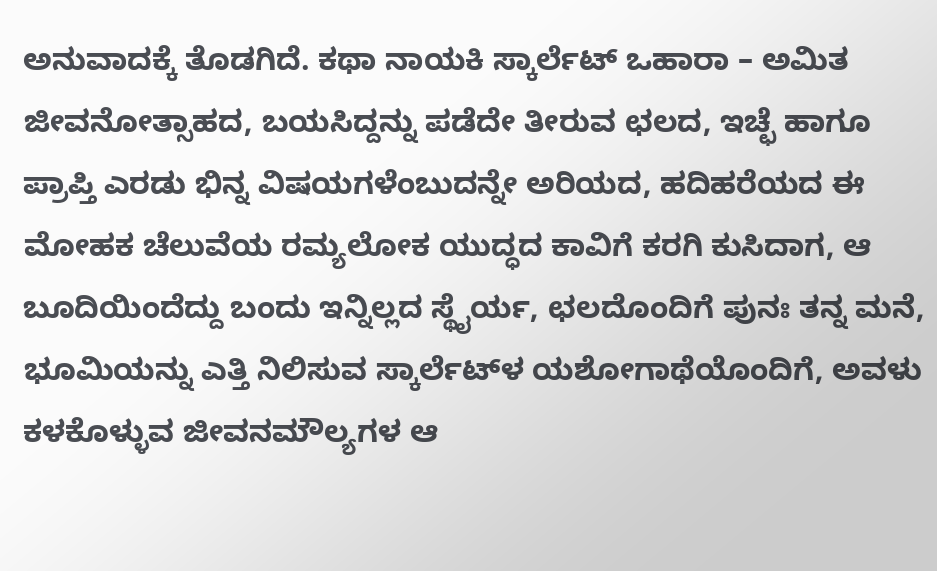ಅನುವಾದಕ್ಕೆ ತೊಡಗಿದೆ. ಕಥಾ ನಾಯಕಿ ಸ್ಕಾರ್ಲೆಟ್ ಒಹಾರಾ – ಅಮಿತ ಜೀವನೋತ್ಸಾಹದ, ಬಯಸಿದ್ದನ್ನು ಪಡೆದೇ ತೀರುವ ಛಲದ, ಇಚ್ಛೆ ಹಾಗೂ ಪ್ರಾಪ್ತಿ ಎರಡು ಭಿನ್ನ ವಿಷಯಗಳೆಂಬುದನ್ನೇ ಅರಿಯದ, ಹದಿಹರೆಯದ ಈ ಮೋಹಕ ಚೆಲುವೆಯ ರಮ್ಯಲೋಕ ಯುದ್ಧದ ಕಾವಿಗೆ ಕರಗಿ ಕುಸಿದಾಗ, ಆ ಬೂದಿಯಿಂದೆದ್ದು ಬಂದು ಇನ್ನಿಲ್ಲದ ಸ್ಥೈರ್ಯ, ಛಲದೊಂದಿಗೆ ಪುನಃ ತನ್ನ ಮನೆ, ಭೂಮಿಯನ್ನು ಎತ್ತಿ ನಿಲಿಸುವ ಸ್ಕಾರ್ಲೆಟ್‌ಳ ಯಶೋಗಾಥೆಯೊಂದಿಗೆ, ಅವಳು ಕಳಕೊಳ್ಳುವ ಜೀವನಮೌಲ್ಯಗಳ ಆ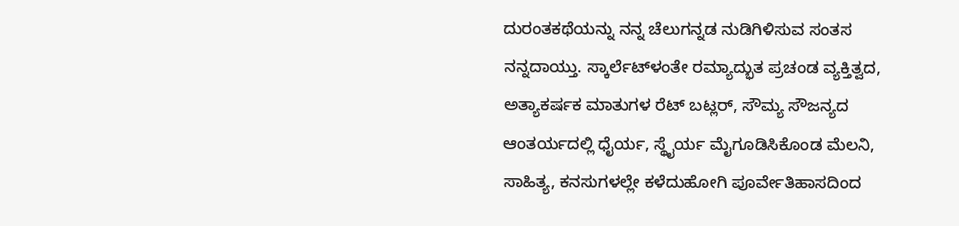ದುರಂತಕಥೆಯನ್ನು ನನ್ನ ಚೆಲುಗನ್ನಡ ನುಡಿಗಿಳಿಸುವ ಸಂತಸ ನನ್ನದಾಯ್ತು. ಸ್ಕಾರ್ಲೆಟ್‌ಳಂತೇ ರಮ್ಯಾದ್ಭುತ ಪ್ರಚಂಡ ವ್ಯಕ್ತಿತ್ವದ, ಅತ್ಯಾಕರ್ಷಕ ಮಾತುಗಳ ರೆಟ್ ಬಟ್ಲರ್, ಸೌಮ್ಯ ಸೌಜನ್ಯದ ಆಂತರ್ಯದಲ್ಲಿ ಧೈರ್ಯ, ಸ್ಥೈರ್ಯ ಮೈಗೂಡಿಸಿಕೊಂಡ ಮೆಲನಿ, ಸಾಹಿತ್ಯ, ಕನಸುಗಳಲ್ಲೇ ಕಳೆದುಹೋಗಿ ಪೂರ್ವೇತಿಹಾಸದಿಂದ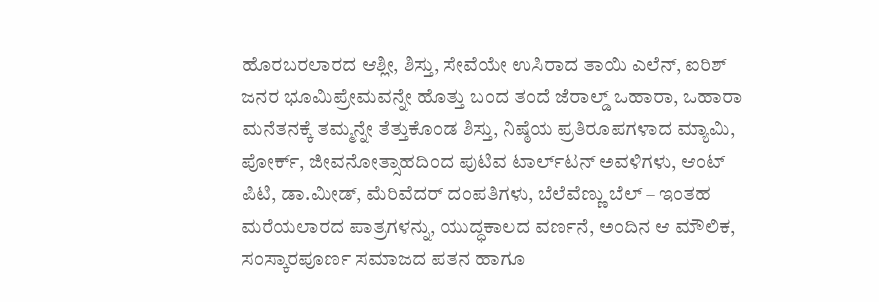ಹೊರಬರಲಾರದ ಆಶ್ಲೀ, ಶಿಸ್ತು, ಸೇವೆಯೇ ಉಸಿರಾದ ತಾಯಿ ಎಲೆನ್, ಐರಿಶ್ ಜನರ ಭೂಮಿಪ್ರೇಮವನ್ನೇ ಹೊತ್ತು ಬಂದ ತಂದೆ ಜೆರಾಲ್ಡ್ ಒಹಾರಾ, ಒಹಾರಾ ಮನೆತನಕ್ಕೆ ತಮ್ಮನ್ನೇ ತೆತ್ತುಕೊಂಡ ಶಿಸ್ತು, ನಿಷ್ಠೆಯ ಪ್ರತಿರೂಪಗಳಾದ ಮ್ಯಾಮಿ, ಪೋರ್ಕ್, ಜೀವನೋತ್ಸಾಹದಿಂದ ಪುಟಿವ ಟಾರ್ಲ್‌ಟನ್ ಅವಳಿಗಳು, ಆಂಟ್ ಪಿಟಿ, ಡಾ.ಮೀಡ್, ಮೆರಿವೆದರ್ ದಂಪತಿಗಳು, ಬೆಲೆವೆಣ್ಣು ಬೆಲ್ – ಇಂತಹ ಮರೆಯಲಾರದ ಪಾತ್ರಗಳನ್ನು, ಯುದ್ಧಕಾಲದ ವರ್ಣನೆ, ಅಂದಿನ ಆ ಮೌಲಿಕ, ಸಂಸ್ಕಾರಪೂರ್ಣ ಸಮಾಜದ ಪತನ ಹಾಗೂ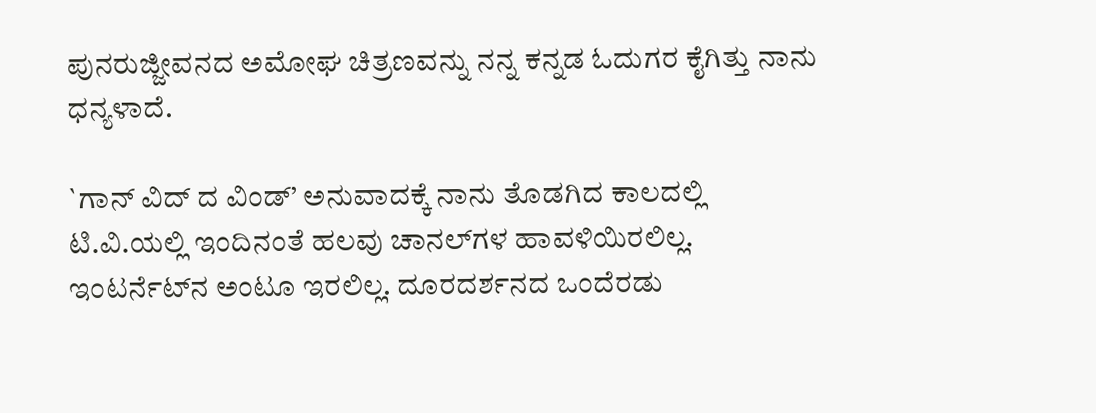ಪುನರುಜ್ಜೀವನದ ಅಮೋಘ ಚಿತ್ರಣವನ್ನು ನನ್ನ ಕನ್ನಡ ಓದುಗರ ಕೈಗಿತ್ತು ನಾನು ಧನ್ಯಳಾದೆ.

`ಗಾನ್ ವಿದ್ ದ ವಿಂಡ್’ ಅನುವಾದಕ್ಕೆ ನಾನು ತೊಡಗಿದ ಕಾಲದಲ್ಲಿ ಟಿ.ವಿ.ಯಲ್ಲಿ ಇಂದಿನಂತೆ ಹಲವು ಚಾನಲ್‌ಗಳ ಹಾವಳಿಯಿರಲಿಲ್ಲ. ಇಂಟರ್ನೆಟ್‌ನ ಅಂಟೂ ಇರಲಿಲ್ಲ. ದೂರದರ್ಶನದ ಒಂದೆರಡು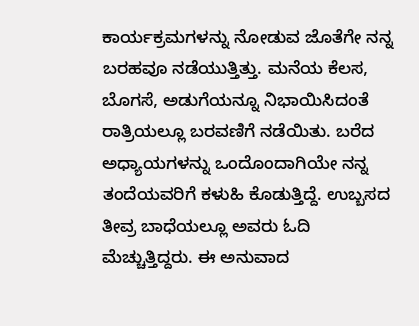ಕಾರ್ಯಕ್ರಮಗಳನ್ನು ನೋಡುವ ಜೊತೆಗೇ ನನ್ನ ಬರಹವೂ ನಡೆಯುತ್ತಿತ್ತು. ಮನೆಯ ಕೆಲಸ, ಬೊಗಸೆ, ಅಡುಗೆಯನ್ನೂ ನಿಭಾಯಿಸಿದಂತೆ ರಾತ್ರಿಯಲ್ಲೂ ಬರವಣಿಗೆ ನಡೆಯಿತು. ಬರೆದ ಅಧ್ಯಾಯಗಳನ್ನು ಒಂದೊಂದಾಗಿಯೇ ನನ್ನ ತಂದೆಯವರಿಗೆ ಕಳುಹಿ ಕೊಡುತ್ತಿದ್ದೆ. ಉಬ್ಬಸದ ತೀವ್ರ ಬಾಧೆಯಲ್ಲೂ ಅವರು ಓದಿ ಮೆಚ್ಚುತ್ತಿದ್ದರು. ಈ ಅನುವಾದ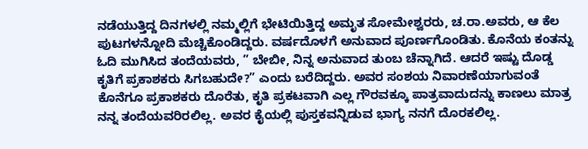ನಡೆಯುತ್ತಿದ್ದ ದಿನಗಳಲ್ಲಿ ನಮ್ಮಲ್ಲಿಗೆ ಭೇಟಿಯಿತ್ತಿದ್ದ ಅಮೃತ ಸೋಮೇಶ್ವರರು, ಚ.ರಾ.ಅವರು, ಆ ಕೆಲ ಪುಟಗಳನ್ನೋದಿ ಮೆಚ್ಚಿಕೊಂಡಿದ್ದರು. ವರ್ಷದೊಳಗೆ ಅನುವಾದ ಪೂರ್ಣಗೊಂಡಿತು. ಕೊನೆಯ ಕಂತನ್ನು ಓದಿ ಮುಗಿಸಿದ ತಂದೆಯವರು, ” ಬೇಬೀ, ನಿನ್ನ ಅನುವಾದ ತುಂಬ ಚೆನ್ನಾಗಿದೆ. ಆದರೆ ಇಷ್ಟು ದೊಡ್ಡ ಕೃತಿಗೆ ಪ್ರಕಾಶಕರು ಸಿಗಬಹುದೇ?” ಎಂದು ಬರೆದಿದ್ದರು. ಅವರ ಸಂಶಯ ನಿವಾರಣೆಯಾಗುವಂತೆ ಕೊನೆಗೂ ಪ್ರಕಾಶಕರು ದೊರೆತು, ಕೃತಿ ಪ್ರಕಟವಾಗಿ ಎಲ್ಲ ಗೌರವಕ್ಕೂ ಪಾತ್ರವಾದುದನ್ನು ಕಾಣಲು ಮಾತ್ರ ನನ್ನ ತಂದೆಯವರಿರಲಿಲ್ಲ. ಅವರ ಕೈಯಲ್ಲಿ ಪುಸ್ತಕವನ್ನಿಡುವ ಭಾಗ್ಯ ನನಗೆ ದೊರಕಲಿಲ್ಲ.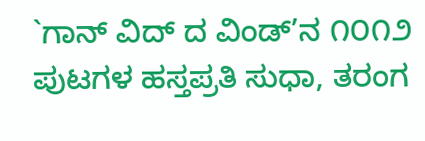`ಗಾನ್ ವಿದ್ ದ ವಿಂಡ್’ನ ೧೦೧೨ ಪುಟಗಳ ಹಸ್ತಪ್ರತಿ ಸುಧಾ, ತರಂಗ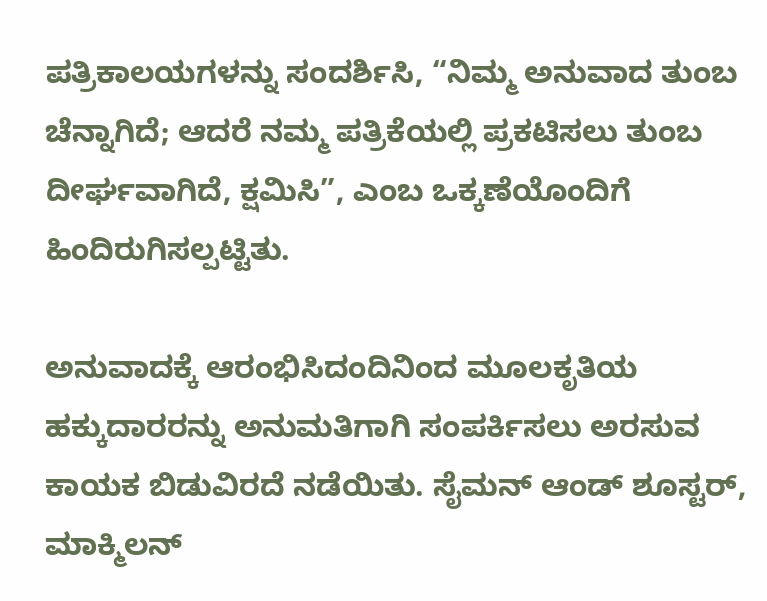ಪತ್ರಿಕಾಲಯಗಳನ್ನು ಸಂದರ್ಶಿಸಿ, “ನಿಮ್ಮ ಅನುವಾದ ತುಂಬ ಚೆನ್ನಾಗಿದೆ; ಆದರೆ ನಮ್ಮ ಪತ್ರಿಕೆಯಲ್ಲಿ ಪ್ರಕಟಿಸಲು ತುಂಬ ದೀರ್ಘವಾಗಿದೆ, ಕ್ಷಮಿಸಿ”, ಎಂಬ ಒಕ್ಕಣೆಯೊಂದಿಗೆ ಹಿಂದಿರುಗಿಸಲ್ಪಟ್ಟಿತು.

ಅನುವಾದಕ್ಕೆ ಆರಂಭಿಸಿದಂದಿನಿಂದ ಮೂಲಕೃತಿಯ ಹಕ್ಕುದಾರರನ್ನು ಅನುಮತಿಗಾಗಿ ಸಂಪರ್ಕಿಸಲು ಅರಸುವ ಕಾಯಕ ಬಿಡುವಿರದೆ ನಡೆಯಿತು. ಸೈಮನ್ ಆಂಡ್ ಶೂಸ್ಟರ್, ಮಾಕ್ಮಿಲನ್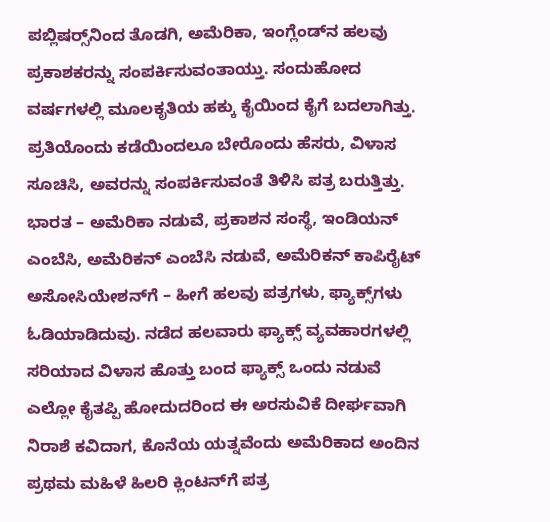ಪಬ್ಲಿಷರ್‍ಸ್‌ನಿಂದ ತೊಡಗಿ, ಅಮೆರಿಕಾ, ಇಂಗ್ಲೆಂಡ್‌ನ ಹಲವು ಪ್ರಕಾಶಕರನ್ನು ಸಂಪರ್ಕಿಸುವಂತಾಯ್ತು. ಸಂದುಹೋದ ವರ್ಷಗಳಲ್ಲಿ ಮೂಲಕೃತಿಯ ಹಕ್ಕು ಕೈಯಿಂದ ಕೈಗೆ ಬದಲಾಗಿತ್ತು. ಪ್ರತಿಯೊಂದು ಕಡೆಯಿಂದಲೂ ಬೇರೊಂದು ಹೆಸರು, ವಿಳಾಸ ಸೂಚಿಸಿ, ಅವರನ್ನು ಸಂಪರ್ಕಿಸುವಂತೆ ತಿಳಿಸಿ ಪತ್ರ ಬರುತ್ತಿತ್ತು. ಭಾರತ – ಅಮೆರಿಕಾ ನಡುವೆ, ಪ್ರಕಾಶನ ಸಂಸ್ಥೆ, ಇಂಡಿಯನ್ ಎಂಬೆಸಿ, ಅಮೆರಿಕನ್ ಎಂಬೆಸಿ ನಡುವೆ, ಅಮೆರಿಕನ್ ಕಾಪಿರೈಟ್ ಅಸೋಸಿಯೇಶನ್‌ಗೆ – ಹೀಗೆ ಹಲವು ಪತ್ರಗಳು, ಫ್ಯಾಕ್ಸ್‌ಗಳು ಓಡಿಯಾಡಿದುವು. ನಡೆದ ಹಲವಾರು ಫ್ಯಾಕ್ಸ್ ವ್ಯವಹಾರಗಳಲ್ಲಿ ಸರಿಯಾದ ವಿಳಾಸ ಹೊತ್ತು ಬಂದ ಫ್ಯಾಕ್ಸ್ ಒಂದು ನಡುವೆ ಎಲ್ಲೋ ಕೈತಪ್ಪಿ ಹೋದುದರಿಂದ ಈ ಅರಸುವಿಕೆ ದೀರ್ಘವಾಗಿ ನಿರಾಶೆ ಕವಿದಾಗ, ಕೊನೆಯ ಯತ್ನವೆಂದು ಅಮೆರಿಕಾದ ಅಂದಿನ ಪ್ರಥಮ ಮಹಿಳೆ ಹಿಲರಿ ಕ್ಲಿಂಟನ್‌ಗೆ ಪತ್ರ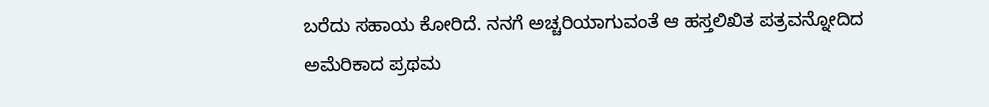ಬರೆದು ಸಹಾಯ ಕೋರಿದೆ. ನನಗೆ ಅಚ್ಚರಿಯಾಗುವಂತೆ ಆ ಹಸ್ತಲಿಖಿತ ಪತ್ರವನ್ನೋದಿದ ಅಮೆರಿಕಾದ ಪ್ರಥಮ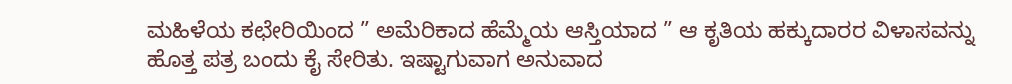ಮಹಿಳೆಯ ಕಛೇರಿಯಿಂದ ” ಅಮೆರಿಕಾದ ಹೆಮ್ಮೆಯ ಆಸ್ತಿಯಾದ ” ಆ ಕೃತಿಯ ಹಕ್ಕುದಾರರ ವಿಳಾಸವನ್ನು ಹೊತ್ತ ಪತ್ರ ಬಂದು ಕೈ ಸೇರಿತು. ಇಷ್ಟಾಗುವಾಗ ಅನುವಾದ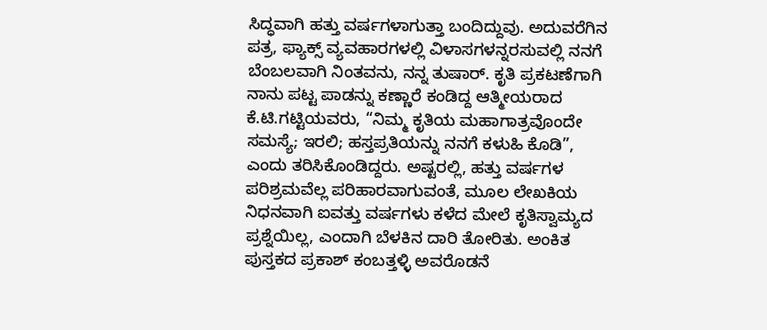ಸಿದ್ಧವಾಗಿ ಹತ್ತು ವರ್ಷಗಳಾಗುತ್ತಾ ಬಂದಿದ್ದುವು. ಅದುವರೆಗಿನ ಪತ್ರ, ಫ್ಯಾಕ್ಸ್ ವ್ಯವಹಾರಗಳಲ್ಲಿ ವಿಳಾಸಗಳನ್ನರಸುವಲ್ಲಿ ನನಗೆ ಬೆಂಬಲವಾಗಿ ನಿಂತವನು, ನನ್ನ ತುಷಾರ್. ಕೃತಿ ಪ್ರಕಟಣೆಗಾಗಿ ನಾನು ಪಟ್ಟ ಪಾಡನ್ನು ಕಣ್ಣಾರೆ ಕಂಡಿದ್ದ ಆತ್ಮೀಯರಾದ ಕೆ.ಟಿ.ಗಟ್ಟಿಯವರು, “ನಿಮ್ಮ ಕೃತಿಯ ಮಹಾಗಾತ್ರವೊಂದೇ ಸಮಸ್ಯೆ; ಇರಲಿ; ಹಸ್ತಪ್ರತಿಯನ್ನು ನನಗೆ ಕಳುಹಿ ಕೊಡಿ”, ಎಂದು ತರಿಸಿಕೊಂಡಿದ್ದರು. ಅಷ್ಟರಲ್ಲಿ, ಹತ್ತು ವರ್ಷಗಳ ಪರಿಶ್ರಮವೆಲ್ಲ ಪರಿಹಾರವಾಗುವಂತೆ, ಮೂಲ ಲೇಖಕಿಯ ನಿಧನವಾಗಿ ಐವತ್ತು ವರ್ಷಗಳು ಕಳೆದ ಮೇಲೆ ಕೃತಿಸ್ವಾಮ್ಯದ ಪ್ರಶ್ನೆಯಿಲ್ಲ, ಎಂದಾಗಿ ಬೆಳಕಿನ ದಾರಿ ತೋರಿತು. ಅಂಕಿತ ಪುಸ್ತಕದ ಪ್ರಕಾಶ್ ಕಂಬತ್ತಳ್ಳಿ ಅವರೊಡನೆ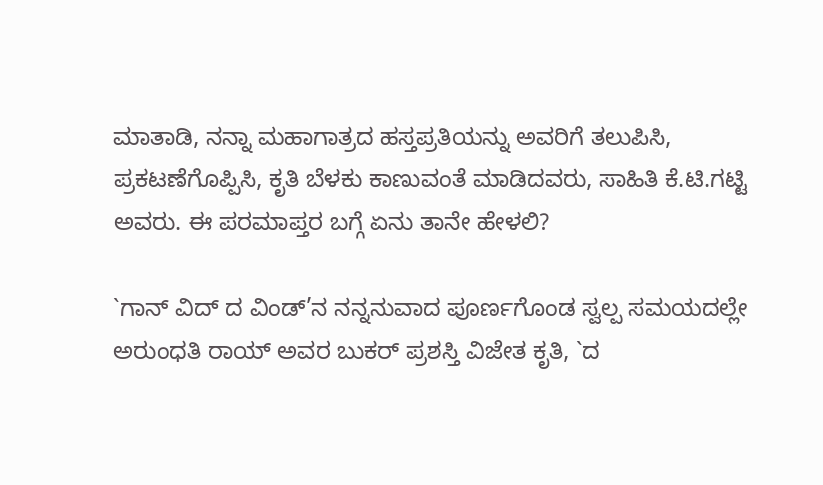ಮಾತಾಡಿ, ನನ್ನಾ ಮಹಾಗಾತ್ರದ ಹಸ್ತಪ್ರತಿಯನ್ನು ಅವರಿಗೆ ತಲುಪಿಸಿ, ಪ್ರಕಟಣೆಗೊಪ್ಪಿಸಿ, ಕೃತಿ ಬೆಳಕು ಕಾಣುವಂತೆ ಮಾಡಿದವರು, ಸಾಹಿತಿ ಕೆ.ಟಿ.ಗಟ್ಟಿ ಅವರು. ಈ ಪರಮಾಪ್ತರ ಬಗ್ಗೆ ಏನು ತಾನೇ ಹೇಳಲಿ?

`ಗಾನ್ ವಿದ್ ದ ವಿಂಡ್’ನ ನನ್ನನುವಾದ ಪೂರ್ಣಗೊಂಡ ಸ್ವಲ್ಪ ಸಮಯದಲ್ಲೇ ಅರುಂಧತಿ ರಾಯ್ ಅವರ ಬುಕರ್ ಪ್ರಶಸ್ತಿ ವಿಜೇತ ಕೃತಿ, `ದ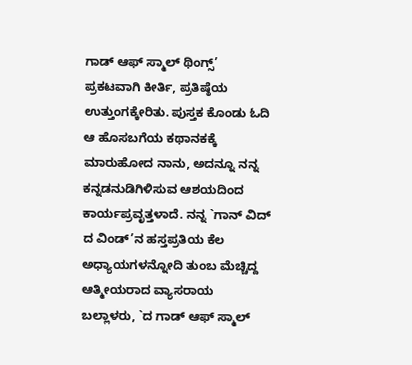ಗಾಡ್ ಆಫ್ ಸ್ಮಾಲ್ ಥಿಂಗ್ಸ್’ ಪ್ರಕಟವಾಗಿ ಕೀರ್ತಿ, ಪ್ರತಿಷ್ಠೆಯ ಉತ್ತುಂಗಕ್ಕೇರಿತು. ಪುಸ್ತಕ ಕೊಂಡು ಓದಿ ಆ ಹೊಸಬಗೆಯ ಕಥಾನಕಕ್ಕೆ ಮಾರುಹೋದ ನಾನು, ಅದನ್ನೂ ನನ್ನ ಕನ್ನಡನುಡಿಗಿಳಿಸುವ ಆಶಯದಿಂದ ಕಾರ್ಯಪ್ರವೃತ್ತಳಾದೆ. ನನ್ನ `ಗಾನ್ ವಿದ್ ದ ವಿಂಡ್’ನ ಹಸ್ತಪ್ರತಿಯ ಕೆಲ ಅಧ್ಯಾಯಗಳನ್ನೋದಿ ತುಂಬ ಮೆಚ್ಚಿದ್ದ ಆತ್ಮೀಯರಾದ ವ್ಯಾಸರಾಯ ಬಲ್ಲಾಳರು, `ದ ಗಾಡ್ ಆಫ್ ಸ್ಮಾಲ್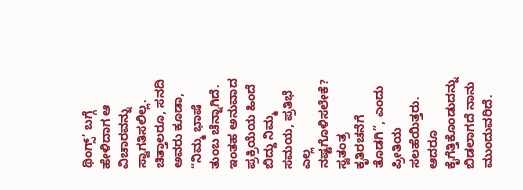ಥಿಂಗ್ಸ್’ ಬಗ್ಗೆ ಹೇಳಿದಾಗ ಆ ವಿಚಾರವನ್ನು ಸ್ವಾಗತಿಸಲಿಲ್ಲ. ಚಿತ್ತಾಲರೂ, ಸನದಿ ಅವರು ಕೂಡಾ, “ನಿಮ್ಮ ಭಾಷೆ ತುಂಬ ಚೆನ್ನಾಗಿದೆ. ಇಂತಹ ಅನುವಾದ ಪ್ರಕ್ರಿಯೆಯ ಹಿಂದೆ ಬಿದ್ದು ನಿಮ್ಮ ಸಮಯ, ಪ್ರತಿಭೆ ಎಲ್ಲ ನಷ್ಟಗೊಳಿಸಲೇಕೆ? ಸ್ವತಂತ್ರ ಕೃತಿರಚನೆಗೆ ತೊಡಗಿ”, ಎಂದು ಪ್ರೀತಿಯ ಸಲಹೆಯಿತ್ತರು. ಆದರೂ ಕೈಗೆತ್ತಿಕೊಂಡುದನ್ನು ಬಿಡಲಾಗದೆ ನಾನು ಮುಂದುವರಿದೆ.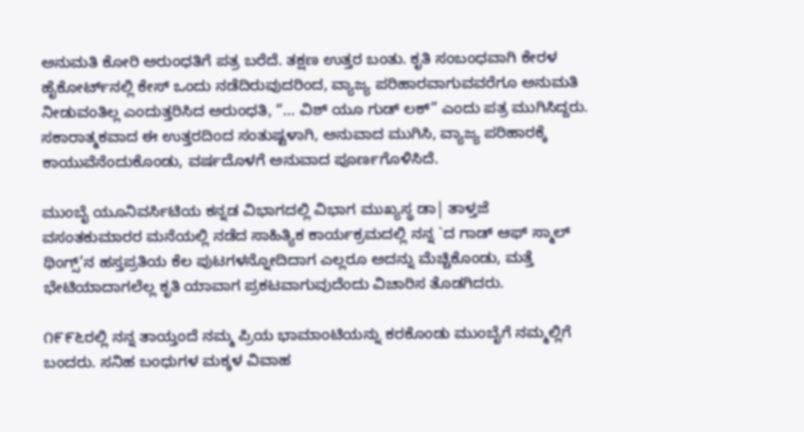ಅನುಮತಿ ಕೋರಿ ಅರುಂಧತಿಗೆ ಪತ್ರ ಬರೆದೆ. ತಕ್ಷಣ ಉತ್ತರ ಬಂತು. ಕೃತಿ ಸಂಬಂಧವಾಗಿ ಕೇರಳ ಹೈಕೋರ್ಟ್‌ನಲ್ಲಿ ಕೇಸ್ ಒಂದು ನಡೆದಿರುವುದರಿಂದ, ವ್ಯಾಜ್ಯ ಪರಿಹಾರವಾಗುವವರೆಗೂ ಅನುಮತಿ ನೀಡುವಂತಿಲ್ಲ ಎಂದುತ್ತರಿಸಿದ ಅರುಂಧತಿ, “… ವಿಶ್ ಯೂ ಗುಡ್ ಲಕ್” ಎಂದು ಪತ್ರ ಮುಗಿಸಿದ್ದರು. ಸಕಾರಾತ್ಮಕವಾದ ಈ ಉತ್ತರದಿಂದ ಸಂತುಷ್ಟಳಾಗಿ, ಅನುವಾದ ಮುಗಿಸಿ, ವ್ಯಾಜ್ಯ ಪರಿಹಾರಕ್ಕೆ ಕಾಯುವೆನೆಂದುಕೊಂಡು, ವರ್ಷದೊಳಗೆ ಅನುವಾದ ಪೂರ್ಣಗೊಳಿಸಿದೆ.

ಮುಂಬೈ ಯೂನಿವರ್ಸಿಟಿಯ ಕನ್ನಡ ವಿಭಾಗದಲ್ಲಿ ವಿಭಾಗ ಮುಖ್ಯಸ್ಥ ಡಾ| ತಾಳ್ತಜೆ ವಸಂತಕುಮಾರರ ಮನೆಯಲ್ಲಿ ನಡೆದ ಸಾಹಿತ್ಯಿಕ ಕಾರ್ಯಕ್ರಮದಲ್ಲಿ ನನ್ನ `ದ ಗಾಡ್ ಆಫ್ ಸ್ಮಾಲ್ ಥಿಂಗ್ಸ್’ನ ಹಸ್ತಪ್ರತಿಯ ಕೆಲ ಪುಟಗಳನ್ನೋದಿದಾಗ ಎಲ್ಲರೂ ಅದನ್ನು ಮೆಚ್ಚಿಕೊಂಡು, ಮತ್ತೆ ಭೇಟಿಯಾದಾಗಲೆಲ್ಲ ಕೃತಿ ಯಾವಾಗ ಪ್ರಕಟವಾಗುವುದೆಂದು ವಿಚಾರಿಸ ತೊಡಗಿದರು.

೧೯೯೬ರಲ್ಲಿ ನನ್ನ ತಾಯ್ತಂದೆ ನಮ್ಮ ಪ್ರಿಯ ಭಾಮಾಂಟಿಯನ್ನು ಕರಕೊಂಡು ಮುಂಬೈಗೆ ನಮ್ಮಲ್ಲಿಗೆ ಬಂದರು. ಸನಿಹ ಬಂಧುಗಳ ಮಕ್ಕಳ ವಿವಾಹ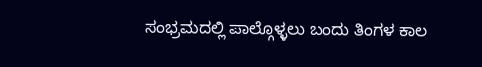ಸಂಭ್ರಮದಲ್ಲಿ ಪಾಲ್ಗೊಳ್ಳಲು ಬಂದು ತಿಂಗಳ ಕಾಲ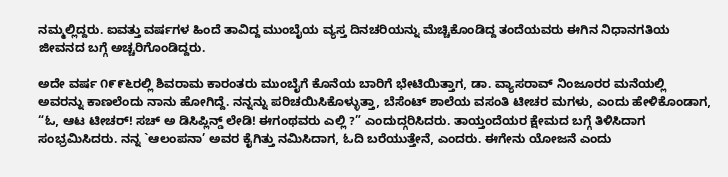ನಮ್ಮಲ್ಲಿದ್ದರು. ಐವತ್ತು ವರ್ಷಗಳ ಹಿಂದೆ ತಾವಿದ್ದ ಮುಂಬೈಯ ವ್ಯಸ್ತ ದಿನಚರಿಯನ್ನು ಮೆಚ್ಚಿಕೊಂಡಿದ್ದ ತಂದೆಯವರು ಈಗಿನ ನಿಧಾನಗತಿಯ ಜೀವನದ ಬಗ್ಗೆ ಅಚ್ಚರಿಗೊಂಡಿದ್ದರು.

ಅದೇ ವರ್ಷ ೧೯೯೬ರಲ್ಲಿ ಶಿವರಾಮ ಕಾರಂತರು ಮುಂಬೈಗೆ ಕೊನೆಯ ಬಾರಿಗೆ ಭೇಟಿಯಿತ್ತಾಗ, ಡಾ. ವ್ಯಾಸರಾವ್ ನಿಂಜೂರರ ಮನೆಯಲ್ಲಿ ಅವರನ್ನು ಕಾಣಲೆಂದು ನಾನು ಹೋಗಿದ್ದೆ. ನನ್ನನ್ನು ಪರಿಚಯಿಸಿಕೊಳ್ಳುತ್ತಾ, ಬೆಸೆಂಟ್ ಶಾಲೆಯ ವಸಂತಿ ಟೀಚರ ಮಗಳು, ಎಂದು ಹೇಳಿಕೊಂಡಾಗ, “ಓ, ಆಟ ಟೀಚರ್! ಸಚ್ ಅ ಡಿಸಿಪ್ಲಿನ್ಡ್ ಲೇಡಿ! ಈಗಂಥವರು ಎಲ್ಲಿ ?” ಎಂದುದ್ಗರಿಸಿದರು. ತಾಯ್ತಂದೆಯರ ಕ್ಷೇಮದ ಬಗ್ಗೆ ತಿಳಿಸಿದಾಗ ಸಂಭ್ರಮಿಸಿದರು. ನನ್ನ `ಆಲಂಪನಾ’ ಅವರ ಕೈಗಿತ್ತು ನಮಿಸಿದಾಗ, ಓದಿ ಬರೆಯುತ್ತೇನೆ, ಎಂದರು. ಈಗೇನು ಯೋಜನೆ ಎಂದು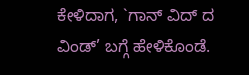ಕೇಳಿದಾಗ, `ಗಾನ್ ವಿದ್ ದ ವಿಂಡ್’ ಬಗ್ಗೆ ಹೇಳಿಕೊಂಡೆ.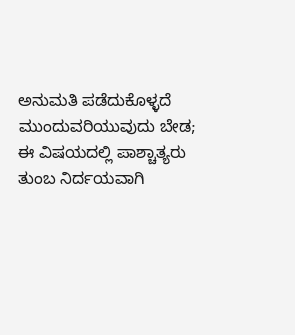ಅನುಮತಿ ಪಡೆದುಕೊಳ್ಳದೆ ಮುಂದುವರಿಯುವುದು ಬೇಡ; ಈ ವಿಷಯದಲ್ಲಿ ಪಾಶ್ಚಾತ್ಯರು ತುಂಬ ನಿರ್ದಯವಾಗಿ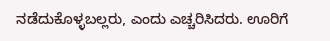ನಡೆದುಕೊಳ್ಳಬಲ್ಲರು, ಎಂದು ಎಚ್ಚರಿಸಿದರು. ಊರಿಗೆ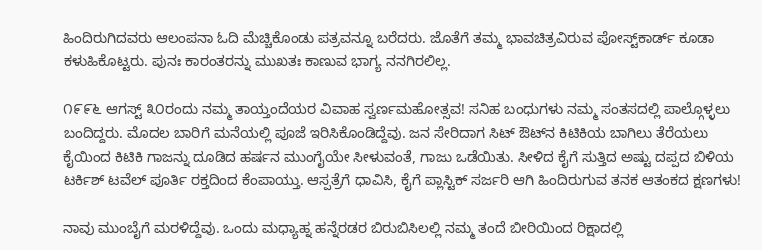ಹಿಂದಿರುಗಿದವರು ಆಲಂಪನಾ ಓದಿ ಮೆಚ್ಚಿಕೊಂಡು ಪತ್ರವನ್ನೂ ಬರೆದರು. ಜೊತೆಗೆ ತಮ್ಮ ಭಾವಚಿತ್ರವಿರುವ ಪೋಸ್ಟ್‌ಕಾರ್ಡ್ ಕೂಡಾ ಕಳುಹಿಕೊಟ್ಟರು. ಪುನಃ ಕಾರಂತರನ್ನು ಮುಖತಃ ಕಾಣುವ ಭಾಗ್ಯ ನನಗಿರಲಿಲ್ಲ.

೧೯೯೬ ಆಗಸ್ಟ್ ೩೦ರಂದು ನಮ್ಮ ತಾಯ್ತಂದೆಯರ ವಿವಾಹ ಸ್ವರ್ಣಮಹೋತ್ಸವ! ಸನಿಹ ಬಂಧುಗಳು ನಮ್ಮ ಸಂತಸದಲ್ಲಿ ಪಾಲ್ಗೊಳ್ಳಲು ಬಂದಿದ್ದರು. ಮೊದಲ ಬಾರಿಗೆ ಮನೆಯಲ್ಲಿ ಪೂಜೆ ಇರಿಸಿಕೊಂಡಿದ್ದೆವು. ಜನ ಸೇರಿದಾಗ ಸಿಟ್ ಔಟ್‌ನ ಕಿಟಿಕಿಯ ಬಾಗಿಲು ತೆರೆಯಲು ಕೈಯಿಂದ ಕಿಟಿಕಿ ಗಾಜನ್ನು ದೂಡಿದ ಹರ್ಷನ ಮುಂಗೈಯೇ ಸೀಳುವಂತೆ, ಗಾಜು ಒಡೆಯಿತು. ಸೀಳಿದ ಕೈಗೆ ಸುತ್ತಿದ ಅಷ್ಟು ದಪ್ಪದ ಬಿಳಿಯ ಟರ್ಕಿಶ್ ಟವೆಲ್ ಪೂರ್ತಿ ರಕ್ತದಿಂದ ಕೆಂಪಾಯ್ತು. ಆಸ್ಪತ್ರೆಗೆ ಧಾವಿಸಿ, ಕೈಗೆ ಪ್ಲಾಸ್ಟಿಕ್ ಸರ್ಜರಿ ಆಗಿ ಹಿಂದಿರುಗುವ ತನಕ ಆತಂಕದ ಕ್ಷಣಗಳು!

ನಾವು ಮುಂಬೈಗೆ ಮರಳಿದ್ದೆವು. ಒಂದು ಮಧ್ಯಾಹ್ನ ಹನ್ನೆರಡರ ಬಿರುಬಿಸಿಲಲ್ಲಿ ನಮ್ಮ ತಂದೆ ಬೀರಿಯಿಂದ ರಿಕ್ಷಾದಲ್ಲಿ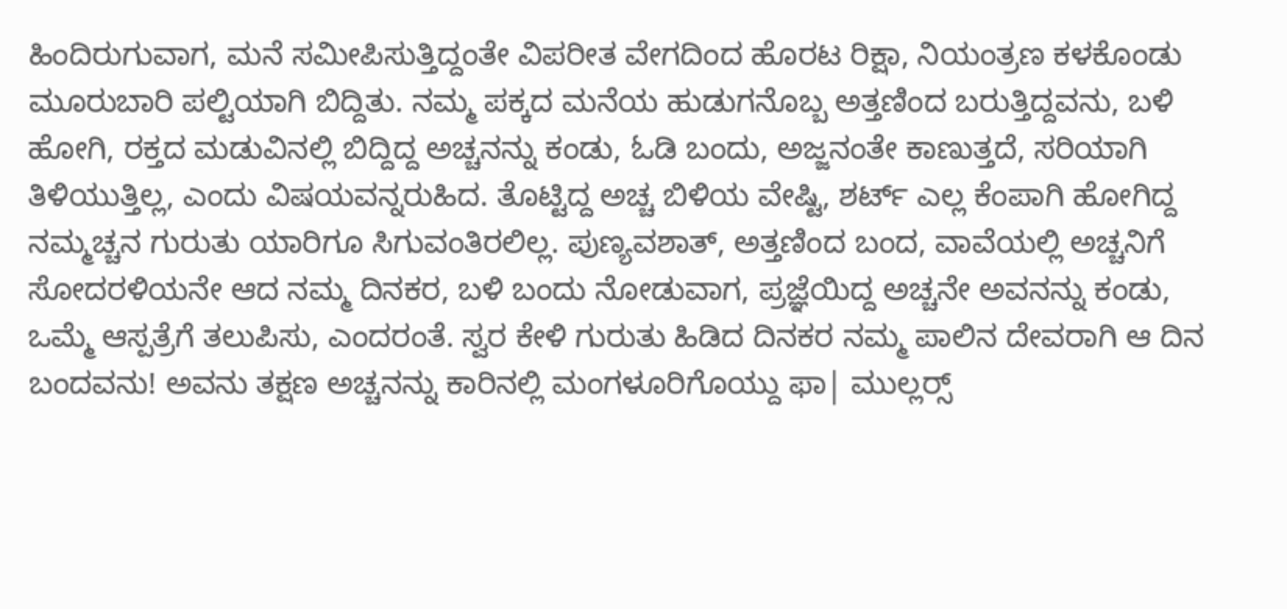ಹಿಂದಿರುಗುವಾಗ, ಮನೆ ಸಮೀಪಿಸುತ್ತಿದ್ದಂತೇ ವಿಪರೀತ ವೇಗದಿಂದ ಹೊರಟ ರಿಕ್ಷಾ, ನಿಯಂತ್ರಣ ಕಳಕೊಂಡು ಮೂರುಬಾರಿ ಪಲ್ಟಿಯಾಗಿ ಬಿದ್ದಿತು. ನಮ್ಮ ಪಕ್ಕದ ಮನೆಯ ಹುಡುಗನೊಬ್ಬ ಅತ್ತಣಿಂದ ಬರುತ್ತಿದ್ದವನು, ಬಳಿ ಹೋಗಿ, ರಕ್ತದ ಮಡುವಿನಲ್ಲಿ ಬಿದ್ದಿದ್ದ ಅಚ್ಚನನ್ನು ಕಂಡು, ಓಡಿ ಬಂದು, ಅಜ್ಜನಂತೇ ಕಾಣುತ್ತದೆ, ಸರಿಯಾಗಿ ತಿಳಿಯುತ್ತಿಲ್ಲ, ಎಂದು ವಿಷಯವನ್ನರುಹಿದ. ತೊಟ್ಟಿದ್ದ ಅಚ್ಚ ಬಿಳಿಯ ವೇಷ್ಟಿ, ಶರ್ಟ್ ಎಲ್ಲ ಕೆಂಪಾಗಿ ಹೋಗಿದ್ದ ನಮ್ಮಚ್ಚನ ಗುರುತು ಯಾರಿಗೂ ಸಿಗುವಂತಿರಲಿಲ್ಲ. ಪುಣ್ಯವಶಾತ್, ಅತ್ತಣಿಂದ ಬಂದ, ವಾವೆಯಲ್ಲಿ ಅಚ್ಚನಿಗೆ ಸೋದರಳಿಯನೇ ಆದ ನಮ್ಮ ದಿನಕರ, ಬಳಿ ಬಂದು ನೋಡುವಾಗ, ಪ್ರಜ್ಞೆಯಿದ್ದ ಅಚ್ಚನೇ ಅವನನ್ನು ಕಂಡು, ಒಮ್ಮೆ ಆಸ್ಪತ್ರೆಗೆ ತಲುಪಿಸು, ಎಂದರಂತೆ. ಸ್ವರ ಕೇಳಿ ಗುರುತು ಹಿಡಿದ ದಿನಕರ ನಮ್ಮ ಪಾಲಿನ ದೇವರಾಗಿ ಆ ದಿನ ಬಂದವನು! ಅವನು ತಕ್ಷಣ ಅಚ್ಚನನ್ನು ಕಾರಿನಲ್ಲಿ ಮಂಗಳೂರಿಗೊಯ್ದು ಫಾ| ಮುಲ್ಲರ್‍ಸ್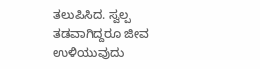ತಲುಪಿಸಿದ. ಸ್ವಲ್ಪ ತಡವಾಗಿದ್ದರೂ ಜೀವ ಉಳಿಯುವುದು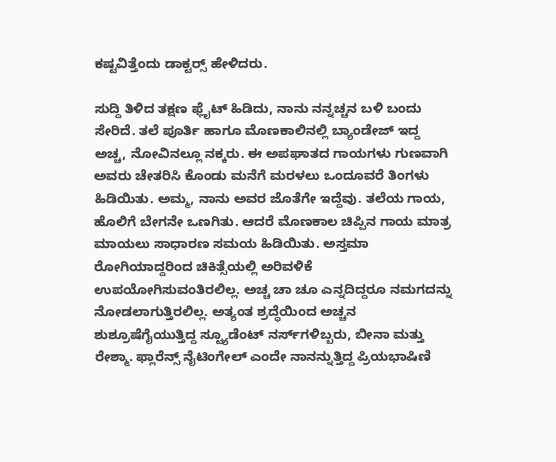ಕಷ್ಟವಿತ್ತೆಂದು ಡಾಕ್ಟರ್‍ಸ್ ಹೇಳಿದರು.

ಸುದ್ದಿ ತಿಳಿದ ತಕ್ಷಣ ಫ್ಲೈಟ್ ಹಿಡಿದು, ನಾನು ನನ್ನಚ್ಚನ ಬಳಿ ಬಂದು ಸೇರಿದೆ. ತಲೆ ಪೂರ್ತಿ ಹಾಗೂ ಮೊಣಕಾಲಿನಲ್ಲಿ ಬ್ಯಾಂಡೇಜ್ ಇದ್ದ ಅಚ್ಚ, ನೋವಿನಲ್ಲೂ ನಕ್ಕರು. ಈ ಅಪಘಾತದ ಗಾಯಗಳು ಗುಣವಾಗಿ ಅವರು ಚೇತರಿಸಿ ಕೊಂಡು ಮನೆಗೆ ಮರಳಲು ಒಂದೂವರೆ ತಿಂಗಳು ಹಿಡಿಯಿತು. ಅಮ್ಮ, ನಾನು ಅವರ ಜೊತೆಗೇ ಇದ್ದೆವು. ತಲೆಯ ಗಾಯ, ಹೊಲಿಗೆ ಬೇಗನೇ ಒಣಗಿತು. ಆದರೆ ಮೊಣಕಾಲ ಚಿಪ್ಪಿನ ಗಾಯ ಮಾತ್ರ ಮಾಯಲು ಸಾಧಾರಣ ಸಮಯ ಹಿಡಿಯಿತು. ಅಸ್ತಮಾ ರೋಗಿಯಾದ್ದರಿಂದ ಚಿಕಿತ್ಸೆಯಲ್ಲಿ ಅರಿವಳಿಕೆ ಉಪಯೋಗಿಸುವಂತಿರಲಿಲ್ಲ. ಅಚ್ಚ ಚಾ ಚೂ ಎನ್ನದಿದ್ದರೂ ನಮಗದನ್ನು ನೋಡಲಾಗುತ್ತಿರಲಿಲ್ಲ. ಅತ್ಯಂತ ಶ್ರದ್ಧೆಯಿಂದ ಅಚ್ಚನ ಶುಶ್ರೂಷೆಗೈಯುತ್ತಿದ್ದ ಸ್ಟ್ಯೂಡೆಂಟ್ ನರ್ಸ್‌ಗಳಿಬ್ಬರು, ಬೀನಾ ಮತ್ತು ರೇಶ್ಮಾ. ಫ್ಲಾರೆನ್ಸ್ ನೈಟಿಂಗೇಲ್ ಎಂದೇ ನಾನನ್ನುತ್ತಿದ್ದ ಪ್ರಿಯಭಾಷಿಣಿ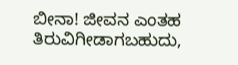ಬೀನಾ! ಜೀವನ ಎಂತಹ ತಿರುವಿಗೀಡಾಗಬಹುದು,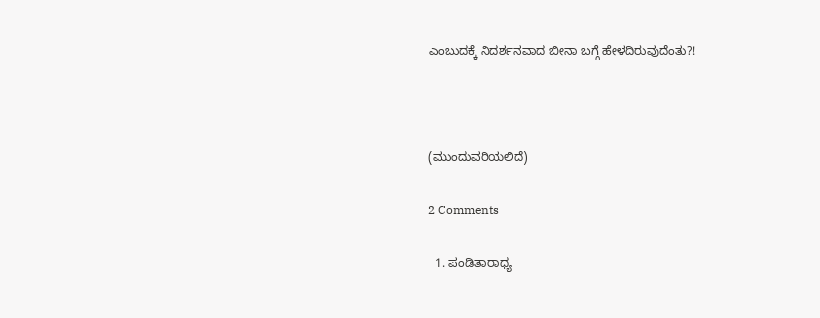ಎಂಬುದಕ್ಕೆ ನಿದರ್ಶನವಾದ ಬೀನಾ ಬಗ್ಗೆ ಹೇಳದಿರುವುದೆಂತು?!



(ಮುಂದುವರಿಯಲಿದೆ)

2 Comments

  1. ಪಂಡಿತಾರಾಧ್ಯ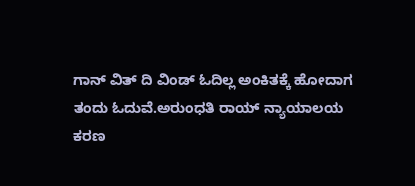ಗಾನ್ ವಿತ್ ದಿ ವಿಂಡ್ ಓದಿಲ್ಲ ಅಂಕಿತಕ್ಕೆ ಹೋದಾಗ ತಂದು ಓದುವೆ.ಅರುಂಧತಿ ರಾಯ್ ನ್ಯಾಯಾಲಯ ಕರಣ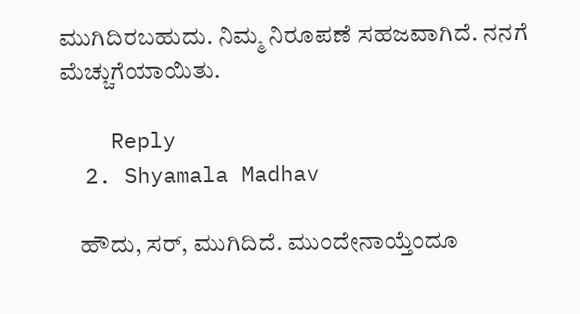ಮುಗಿದಿರಬಹುದು. ನಿಮ್ಮ ನಿರೂಪಣೆ ಸಹಜವಾಗಿದೆ. ನನಗೆ ಮೆಚ್ಚುಗೆಯಾಯಿತು.

    Reply
  2. Shyamala Madhav

    ಹೌದು, ಸರ್, ಮುಗಿದಿದೆ. ಮುಂದೇನಾಯ್ತೆಂದೂ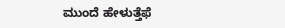ಮುಂದೆ ಹೇಳುತ್ತೆಫೆ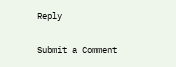Reply

Submit a Comment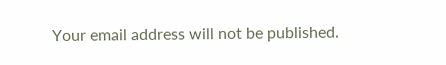Your email address will not be published.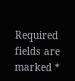Required fields are marked *